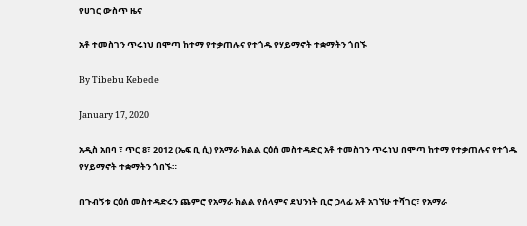የሀገር ውስጥ ዜና

አቶ ተመስገን ጥሩነህ በሞጣ ከተማ የተቃጠሉና የተጎዱ የሃይማኖት ተቋማትን ጎበኙ

By Tibebu Kebede

January 17, 2020

አዲስ አበባ ፣ ጥር 8፣ 2012 (ኤፍ ቢ ሲ) የአማራ ክልል ርዕሰ መስተዳድር አቶ ተመስገን ጥሩነህ በሞጣ ከተማ የተቃጠሉና የተጎዱ የሃይማኖት ተቋማትን ጎበኙ።

በጉብኝቱ ርዕሰ መስተዳድሩን ጨምሮ የአማራ ክልል የሰላምና ደህንነት ቢሮ ኃላፊ አቶ አገኘሁ ተሻገር፣ የአማራ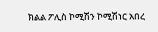ክልል ፖሊስ ኮሚሽን ኮሚሽነር አበረ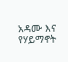አዳሙ እና የሃይማኖት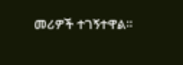መሪዎች ተገኝተዋል።